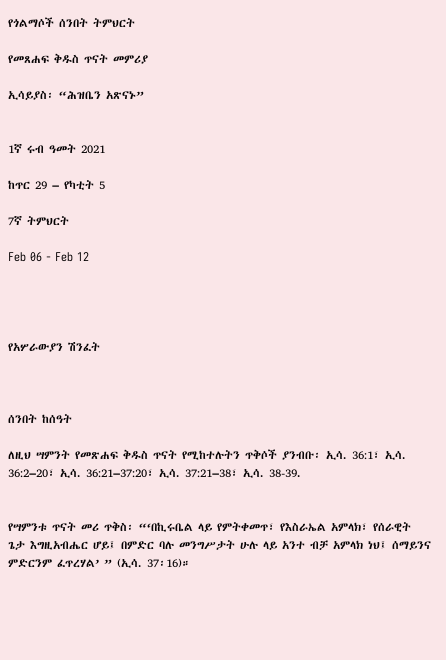የጎልማሶች ሰንበት ትምህርት

የመጸሐፍ ቅዱስ ጥናት መምሪያ

ኢሳይያስ፡ “ሕዝቤን አጽናኑ”


1ኛ ሩብ ዓመት 2021

ከጥር 29 – የካቲት 5

7ኛ ትምህርት

Feb 06 - Feb 12




የአሦራውያን ሽንፈት



ሰንበት ከሰዓት

ለዚህ ሣምንት የመጽሐፍ ቅዱስ ጥናት የሚከተሉትን ጥቅሶች ያንብቡ፡ ኢሳ. 36:1፣ ኢሳ. 36:2–20፣ ኢሳ. 36:21–37:20፣ ኢሳ. 37:21–38፣ ኢሳ. 38-39.


የሣምንቱ ጥናት መሪ ጥቅስ፡ “‘በኪሩቤል ላይ የምትቀመጥ፣ የእስራኤል አምላክ፣ የሰራዊት ጌታ እግዚአብሔር ሆይ፤ በምድር ባሉ መንግሥታት ሁሉ ላይ አንተ ብቻ አምላክ ነህ፤ ሰማይንና ምድርንም ፈጥረሃል’ ” (ኢሳ. 37፡16)።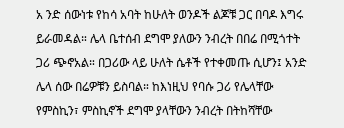አ ንድ ሰውነቱ የከሳ አባት ከሁለት ወንዶች ልጆቹ ጋር በባዶ እግሩ ይራመዳል። ሌላ ቤተሰብ ደግሞ ያለውን ንብረት በበሬ በሚጎተት ጋሪ ጭኖአል። በጋሪው ላይ ሁለት ሴቶች የተቀመጡ ሲሆን፤ አንድ ሌላ ሰው በሬዎቹን ይስባል። ከእነዚህ የባሱ ጋሪ የሌላቸው የምስኪን፣ ምስኪኖች ደግሞ ያላቸውን ንብረት በትከሻቸው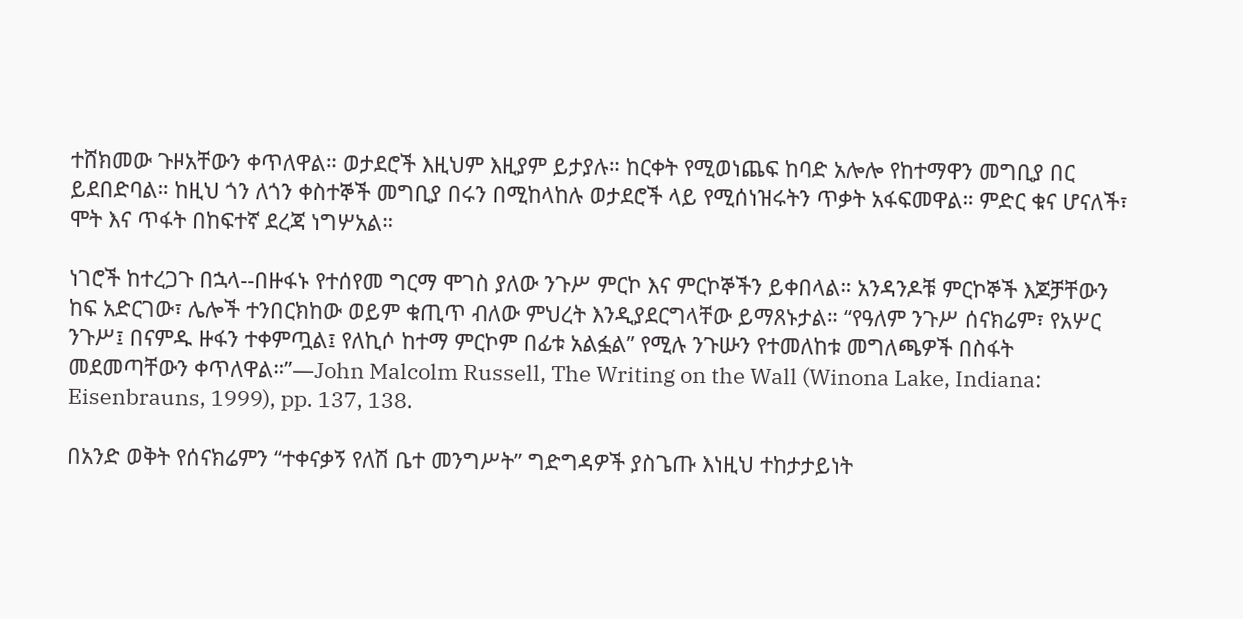ተሸክመው ጉዞአቸውን ቀጥለዋል። ወታደሮች እዚህም እዚያም ይታያሉ። ከርቀት የሚወነጨፍ ከባድ አሎሎ የከተማዋን መግቢያ በር ይደበድባል። ከዚህ ጎን ለጎን ቀስተኞች መግቢያ በሩን በሚከላከሉ ወታደሮች ላይ የሚሰነዝሩትን ጥቃት አፋፍመዋል። ምድር ቁና ሆናለች፣ ሞት እና ጥፋት በከፍተኛ ደረጃ ነግሦአል።

ነገሮች ከተረጋጉ በኋላ--በዙፋኑ የተሰየመ ግርማ ሞገስ ያለው ንጉሥ ምርኮ እና ምርኮኞችን ይቀበላል። አንዳንዶቹ ምርኮኞች እጆቻቸውን ከፍ አድርገው፣ ሌሎች ተንበርክከው ወይም ቁጢጥ ብለው ምህረት እንዲያደርግላቸው ይማጸኑታል። “የዓለም ንጉሥ ሰናክሬም፣ የአሦር ንጉሥ፤ በናምዱ ዙፋን ተቀምጧል፤ የለኪሶ ከተማ ምርኮም በፊቱ አልፏል” የሚሉ ንጉሡን የተመለከቱ መግለጫዎች በስፋት መደመጣቸውን ቀጥለዋል።”—John Malcolm Russell, The Writing on the Wall (Winona Lake, Indiana: Eisenbrauns, 1999), pp. 137, 138.

በአንድ ወቅት የሰናክሬምን “ተቀናቃኝ የለሽ ቤተ መንግሥት” ግድግዳዎች ያስጌጡ እነዚህ ተከታታይነት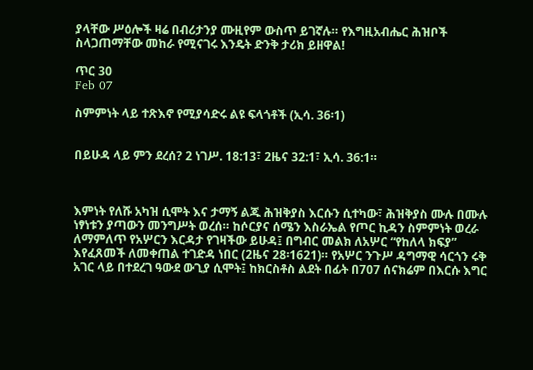ያላቸው ሥዕሎች ዛሬ በብሪታንያ ሙዚየም ውስጥ ይገኛሉ። የእግዚአብሔር ሕዝቦች ስላጋጠማቸው መከራ የሚናገሩ እንዴት ድንቅ ታሪክ ይዘዋል!

ጥር 30
Feb 07

ስምምነት ላይ ተጽእኖ የሚያሳድሩ ልዩ ፍላጎቶች (ኢሳ. 36፡1)


በይሁዳ ላይ ምን ደረሰ? 2 ነገሥ. 18:13፣ 2ዜና 32:1፣ ኢሳ. 36:1።



እምነት የለሹ አካዝ ሲሞት እና ታማኝ ልጁ ሕዝቅያስ እርሱን ሲተካው፣ ሕዝቅያስ ሙሉ በሙሉ ነፃነቱን ያጣውን መንግሥት ወረሰ። ከሶርያና ሰሜን እስራኤል የጦር ኪዳን ስምምነት ወረራ ለማምለጥ የአሦርን እርዳታ የገዛችው ይሁዳ፤ በግብር መልክ ለአሦር “የከለላ ክፍያ” እየፈጸመች ለመቀጠል ተገድዳ ነበር (2ዜና 28፡1621)። የአሦር ንጉሥ ዳግማዊ ሳርጎን ሩቅ አገር ላይ በተደረገ ዓውደ ውጊያ ሲሞት፤ ከክርስቶስ ልደት በፊት በ707 ሰናክሬም በእርሱ እግር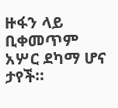ዙፋን ላይ ቢቀመጥም አሦር ደካማ ሆና ታየች።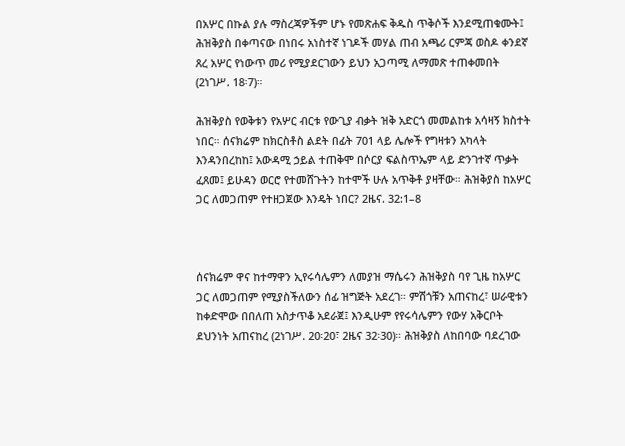በአሦር በኩል ያሉ ማስረጃዎችም ሆኑ የመጽሐፍ ቅዱስ ጥቅሶች እንደሚጠቁሙት፤ ሕዝቅያስ በቀጣናው በነበሩ አነስተኛ ነገዶች መሃል ጠብ አጫሪ ርምጃ ወስዶ ቀንደኛ ጸረ አሦር የነውጥ መሪ የሚያደርገውን ይህን አጋጣሚ ለማመጽ ተጠቀመበት (2ነገሥ. 18፡7)።

ሕዝቅያስ የወቅቱን የአሦር ብርቱ የውጊያ ብቃት ዝቅ አድርጎ መመልከቱ አሳዛኝ ክስተት ነበር። ሰናክሬም ከክርስቶስ ልደት በፊት 701 ላይ ሌሎች የግዛቱን አካላት እንዳንበረከከ፤ አውዳሚ ኃይል ተጠቅሞ በሶርያ ፍልስጥኤም ላይ ድንገተኛ ጥቃት ፈጸመ፤ ይሁዳን ወርሮ የተመሸጉትን ከተሞች ሁሉ አጥቅቶ ያዛቸው። ሕዝቅያስ ከአሦር ጋር ለመጋጠም የተዘጋጀው እንዴት ነበር? 2ዜና. 32:1–8



ሰናክሬም ዋና ከተማዋን ኢየሩሳሌምን ለመያዝ ማሴሩን ሕዝቅያስ ባየ ጊዜ ከአሦር ጋር ለመጋጠም የሚያስችለውን ሰፊ ዝግጅት አደረገ። ምሽጎቹን አጠናከረ፣ ሠራዊቱን ከቀድሞው በበለጠ አስታጥቆ አደራጀ፤ እንዲሁም የየሩሳሌምን የውሃ አቅርቦት ደህንነት አጠናከረ (2ነገሥ. 20፡20፣ 2ዜና 32፡30)። ሕዝቅያስ ለከበባው ባደረገው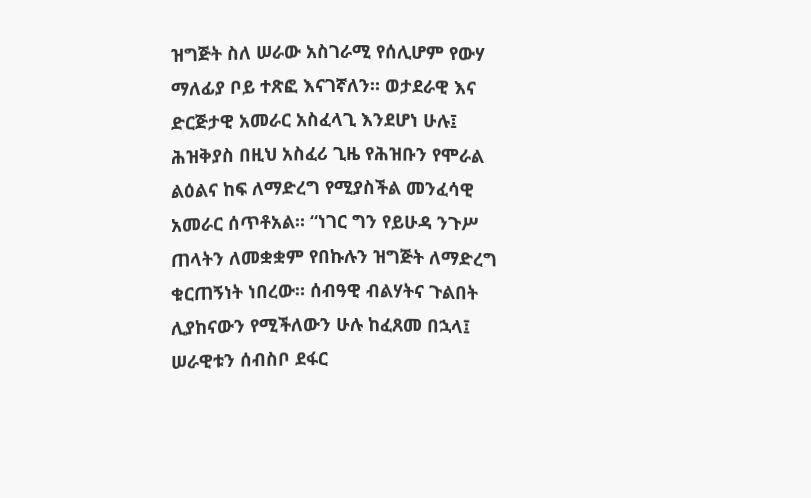ዝግጅት ስለ ሠራው አስገራሚ የሰሊሆም የውሃ ማለፊያ ቦይ ተጽፎ እናገኛለን። ወታደራዊ እና ድርጅታዊ አመራር አስፈላጊ እንደሆነ ሁሉ፤ ሕዝቅያስ በዚህ አስፈሪ ጊዜ የሕዝቡን የሞራል ልዕልና ከፍ ለማድረግ የሚያስችል መንፈሳዊ አመራር ሰጥቶአል። “ነገር ግን የይሁዳ ንጉሥ ጠላትን ለመቋቋም የበኩሉን ዝግጅት ለማድረግ ቁርጠኝነት ነበረው። ሰብዓዊ ብልሃትና ጉልበት ሊያከናውን የሚችለውን ሁሉ ከፈጸመ በኋላ፤ ሠራዊቱን ሰብስቦ ደፋር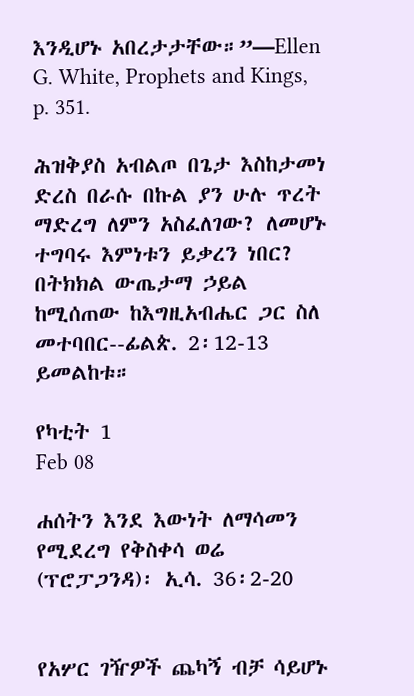እንዲሆኑ አበረታታቸው።”—Ellen G. White, Prophets and Kings, p. 351.

ሕዝቅያስ አብልጦ በጌታ እስከታመነ ድረስ በራሱ በኩል ያን ሁሉ ጥረት ማድረግ ለምን አስፈለገው? ለመሆኑ ተግባሩ እምነቱን ይቃረን ነበር? በትክክል ውጤታማ ኃይል ከሚሰጠው ከእግዚአብሔር ጋር ስለ መተባበር--ፊልጵ. 2፡12-13 ይመልከቱ።

የካቲት 1
Feb 08

ሐሰትን እንደ እውነት ለማሳመን የሚደረግ የቅስቀሳ ወሬ (ፕሮፓጋንዳ)፡ ኢሳ. 36፡2-20


የአሦር ገዥዎች ጨካኝ ብቻ ሳይሆኑ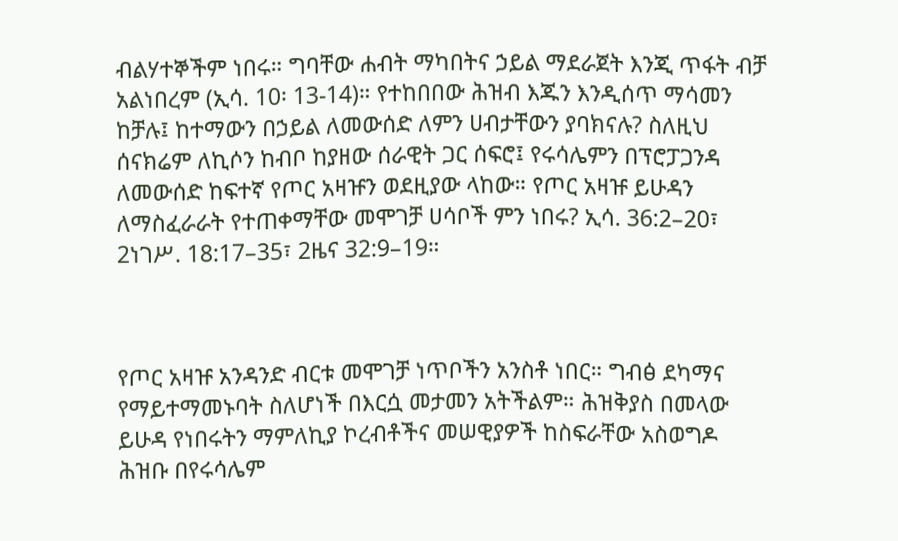ብልሃተኞችም ነበሩ። ግባቸው ሐብት ማካበትና ኃይል ማደራጀት እንጂ ጥፋት ብቻ አልነበረም (ኢሳ. 10፡ 13-14)። የተከበበው ሕዝብ እጁን እንዲሰጥ ማሳመን ከቻሉ፤ ከተማውን በኃይል ለመውሰድ ለምን ሀብታቸውን ያባክናሉ? ስለዚህ ሰናክሬም ለኪሶን ከብቦ ከያዘው ሰራዊት ጋር ሰፍሮ፤ የሩሳሌምን በፕሮፓጋንዳ ለመውሰድ ከፍተኛ የጦር አዛዡን ወደዚያው ላከው። የጦር አዛዡ ይሁዳን ለማስፈራራት የተጠቀማቸው መሞገቻ ሀሳቦች ምን ነበሩ? ኢሳ. 36:2–20፣ 2ነገሥ. 18:17–35፣ 2ዜና 32:9–19።



የጦር አዛዡ አንዳንድ ብርቱ መሞገቻ ነጥቦችን አንስቶ ነበር። ግብፅ ደካማና የማይተማመኑባት ስለሆነች በእርሷ መታመን አትችልም። ሕዝቅያስ በመላው ይሁዳ የነበሩትን ማምለኪያ ኮረብቶችና መሠዊያዎች ከስፍራቸው አስወግዶ ሕዝቡ በየሩሳሌም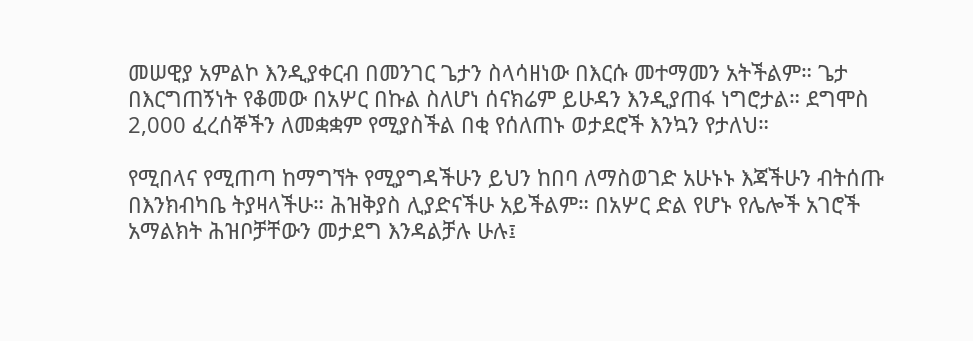መሠዊያ አምልኮ እንዲያቀርብ በመንገር ጌታን ስላሳዘነው በእርሱ መተማመን አትችልም። ጌታ በእርግጠኝነት የቆመው በአሦር በኩል ስለሆነ ሰናክሬም ይሁዳን እንዲያጠፋ ነግሮታል። ደግሞስ 2,000 ፈረሰኞችን ለመቋቋም የሚያስችል በቂ የሰለጠኑ ወታደሮች እንኳን የታለህ።

የሚበላና የሚጠጣ ከማግኘት የሚያግዳችሁን ይህን ከበባ ለማስወገድ አሁኑኑ እጃችሁን ብትሰጡ በእንክብካቤ ትያዛላችሁ። ሕዝቅያስ ሊያድናችሁ አይችልም። በአሦር ድል የሆኑ የሌሎች አገሮች አማልክት ሕዝቦቻቸውን መታደግ እንዳልቻሉ ሁሉ፤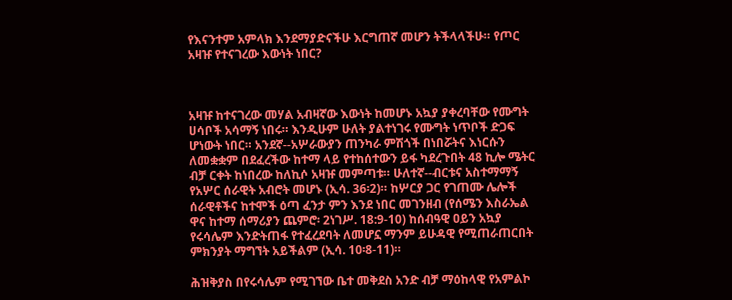የእናንተም አምላክ እንደማያድናችሁ እርግጠኛ መሆን ትችላላችሁ። የጦር አዛዡ የተናገረው እውነት ነበር?



አዛዡ ከተናገረው መሃል አብዛኛው እውነት ከመሆኑ አኳያ ያቀረባቸው የሙግት ሀሳቦች አሳማኝ ነበሩ። እንዲሁም ሁለት ያልተነገሩ የሙግት ነጥቦች ድጋፍ ሆነውት ነበር። አንደኛ--አሦራውያን ጠንካራ ምሽጎች በነበሯትና እነርሱን ለመቋቋም በደፈረችው ከተማ ላይ የተከሰተውን ይፋ ካደረጉበት 48 ኪሎ ሜትር ብቻ ርቀት ከነበረው ከለኪሶ አዛዡ መምጣቱ። ሁለተኛ--ብርቱና አስተማማኝ የአሦር ሰራዊት አብሮት መሆኑ (ኢሳ. 36፡2)። ከሦርያ ጋር የገጠሙ ሌሎች ሰራዊቶችና ከተሞች ዕጣ ፈንታ ምን እንደ ነበር መገንዘብ (የሰሜን እስራኤል ዋና ከተማ ሰማሪያን ጨምሮ፡ 2ነገሥ. 18:9-10) ከሰብዓዊ ዐይን አኳያ የሩሳሌም እንድትጠፋ የተፈረደባት ለመሆኗ ማንም ይሁዳዊ የሚጠራጠርበት ምክንያት ማግኘት አይችልም (ኢሳ. 10፡8-11)።

ሕዝቅያስ በየሩሳሌም የሚገኘው ቤተ መቅደስ አንድ ብቻ ማዕከላዊ የአምልኮ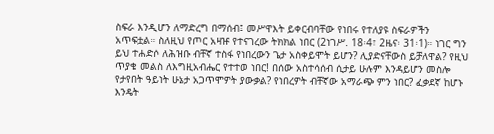ስፍራ እንዲሆን ለማድረግ በማሰብ፤ መሥዋእት ይቀርብባቸው የነበሩ የተለያዩ ስፍራዎችን አጥፍቷል። ስለዚህ የጦር አዛዡ የተናገረው ትክክል ነበር (2ነገሥ. 18፡4፣ 2ዜና፡ 31፡1)። ነገር ግን ይህ ተሐድሶ ለሕዝቡ ብቸኛ ተስፋ የነበረውን ጌታ አስቀይሞት ይሆን? ሊያድናቸውስ ይቻለዋል? የዚህ ጥያቄ መልስ ለእግዚአብሔር የተተወ ነበር! በሰው አስተሳሰብ ሲታይ ሁሉም እንዳይሆን መስሎ የታየበት ዓይነት ሁኔታ አጋጥሞዎት ያውቃል? የነበረዎት ብቸኛው አማራጭ ምን ነበር? ፈቃደኛ ከሆኑ እንዴት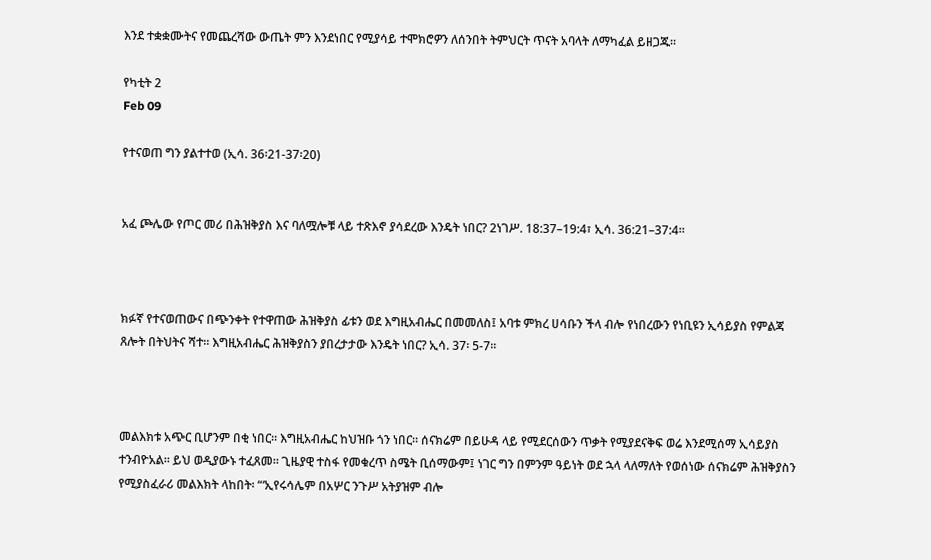እንደ ተቋቋሙትና የመጨረሻው ውጤት ምን እንደነበር የሚያሳይ ተሞክሮዎን ለሰንበት ትምህርት ጥናት አባላት ለማካፈል ይዘጋጁ።

የካቲት 2
Feb 09

የተናወጠ ግን ያልተተወ (ኢሳ. 36፡21-37፡20)


አፈ ጮሌው የጦር መሪ በሕዝቅያስ እና ባለሟሎቹ ላይ ተጽእኖ ያሳደረው እንዴት ነበር? 2ነገሥ. 18:37–19:4፣ ኢሳ. 36:21–37:4።



ክፉኛ የተናወጠውና በጭንቀት የተዋጠው ሕዝቅያስ ፊቱን ወደ እግዚአብሔር በመመለስ፤ አባቱ ምክረ ሀሳቡን ችላ ብሎ የነበረውን የነቢዩን ኢሳይያስ የምልጃ ጸሎት በትህትና ሻተ። እግዚአብሔር ሕዝቅያስን ያበረታታው እንዴት ነበር? ኢሳ. 37፡ 5-7።



መልእክቱ አጭር ቢሆንም በቂ ነበር። እግዚአብሔር ከህዝቡ ጎን ነበር። ሰናክሬም በይሁዳ ላይ የሚደርሰውን ጥቃት የሚያደናቅፍ ወሬ እንደሚሰማ ኢሳይያስ ተንብዮአል። ይህ ወዲያውኑ ተፈጸመ። ጊዜያዊ ተስፋ የመቁረጥ ስሜት ቢሰማውም፤ ነገር ግን በምንም ዓይነት ወደ ኋላ ላለማለት የወሰነው ሰናክሬም ሕዝቅያስን የሚያስፈራሪ መልእክት ላከበት፡ “‘ኢየሩሳሌም በአሦር ንጉሥ አትያዝም ብሎ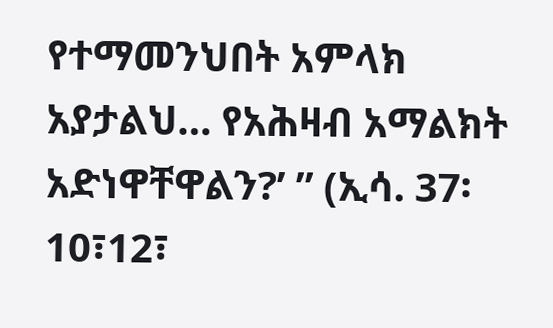የተማመንህበት አምላክ አያታልህ… የአሕዛብ አማልክት አድነዋቸዋልን?’ ” (ኢሳ. 37፡10፣12፣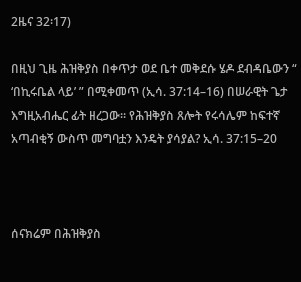2ዜና 32፡17)

በዚህ ጊዜ ሕዝቅያስ በቀጥታ ወደ ቤተ መቅደሱ ሄዶ ደብዳቤውን “ ‘በኪሩቤል ላይ’ ” በሚቀመጥ (ኢሳ. 37:14–16) በሠራዊት ጌታ እግዚአብሔር ፊት ዘረጋው። የሕዝቅያስ ጸሎት የሩሳሌም ከፍተኛ አጣብቂኝ ውስጥ መግባቷን እንዴት ያሳያል? ኢሳ. 37:15–20



ሰናክሬም በሕዝቅያስ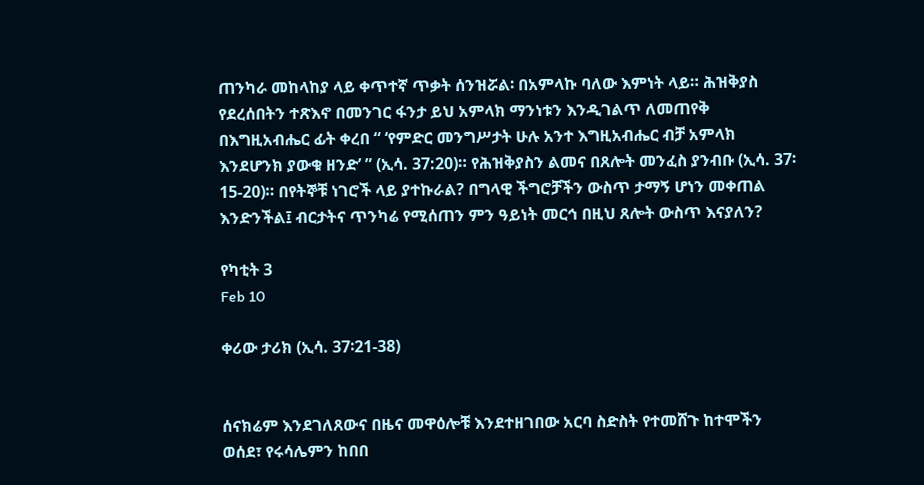ጠንካራ መከላከያ ላይ ቀጥተኛ ጥቃት ሰንዝሯል፡ በአምላኩ ባለው እምነት ላይ። ሕዝቅያስ የደረሰበትን ተጽእኖ በመንገር ፋንታ ይህ አምላክ ማንነቱን እንዲገልጥ ለመጠየቅ በእግዚአብሔር ፊት ቀረበ “ ‘የምድር መንግሥታት ሁሉ አንተ እግዚአብሔር ብቻ አምላክ እንደሆንክ ያውቁ ዘንድ’ ” (ኢሳ. 37:20)። የሕዝቅያስን ልመና በጸሎት መንፈስ ያንብቡ (ኢሳ. 37፡15-20)። በየትኞቹ ነገሮች ላይ ያተኩራል? በግላዊ ችግሮቻችን ውስጥ ታማኝ ሆነን መቀጠል እንድንችል፤ ብርታትና ጥንካሬ የሚሰጠን ምን ዓይነት መርኅ በዚህ ጸሎት ውስጥ እናያለን?

የካቲት 3
Feb 10

ቀሪው ታሪክ (ኢሳ. 37፡21-38)


ሰናክሬም እንደገለጸውና በዜና መዋዕሎቹ እንደተዘገበው አርባ ስድስት የተመሸጉ ከተሞችን ወሰደ፣ የሩሳሌምን ከበበ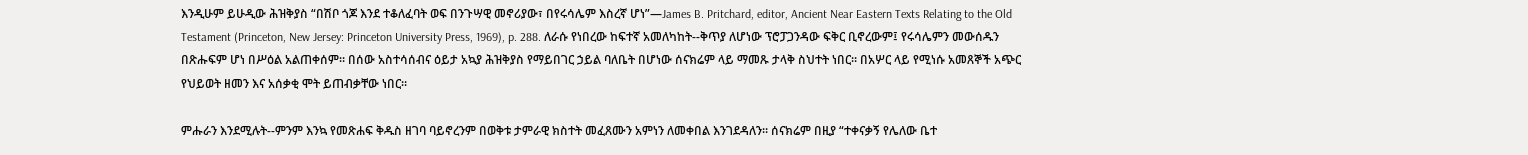እንዲሁም ይሁዲው ሕዝቅያስ “በሽቦ ጎጆ እንደ ተቆለፈባት ወፍ በንጉሣዊ መኖሪያው፣ በየሩሳሌም እስረኛ ሆነ”—James B. Pritchard, editor, Ancient Near Eastern Texts Relating to the Old Testament (Princeton, New Jersey: Princeton University Press, 1969), p. 288. ለራሱ የነበረው ከፍተኛ አመለካከት--ቅጥያ ለሆነው ፕሮፓጋንዳው ፍቅር ቢኖረውም፤ የሩሳሌምን መውሰዱን በጽሑፍም ሆነ በሥዕል አልጠቀሰም። በሰው አስተሳሰብና ዕይታ አኳያ ሕዝቅያስ የማይበገር ኃይል ባለቤት በሆነው ሰናክሬም ላይ ማመጹ ታላቅ ስህተት ነበር። በአሦር ላይ የሚነሱ አመጸኞች አጭር የህይወት ዘመን እና አሰቃቂ ሞት ይጠብቃቸው ነበር።

ምሑራን እንደሚሉት--ምንም እንኳ የመጽሐፍ ቅዱስ ዘገባ ባይኖረንም በወቅቱ ታምራዊ ክስተት መፈጸሙን አምነን ለመቀበል እንገደዳለን። ሰናክሬም በዚያ “ተቀናቃኝ የሌለው ቤተ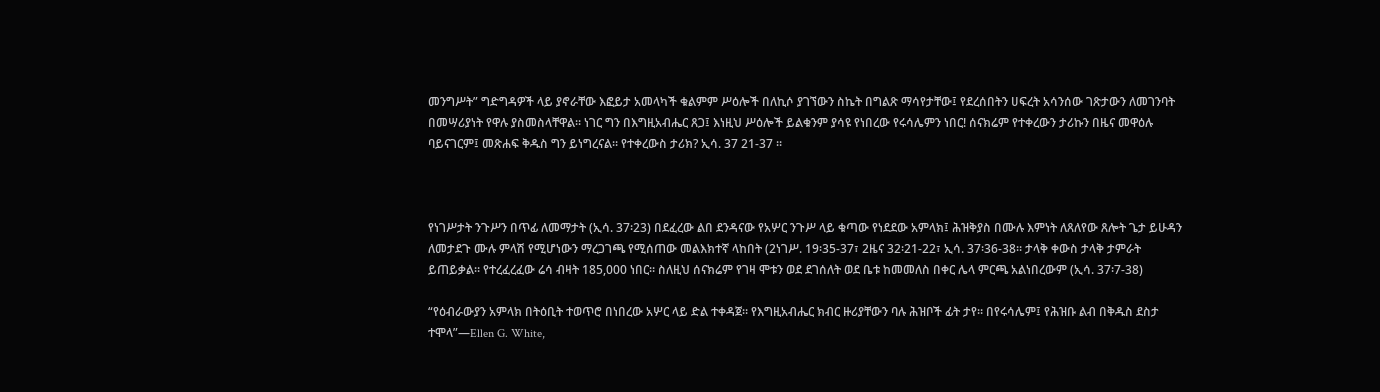መንግሥት” ግድግዳዎች ላይ ያኖራቸው እፎይታ አመላካች ቁልምም ሥዕሎች በለኪሶ ያገኘውን ስኬት በግልጽ ማሳየታቸው፤ የደረሰበትን ሀፍረት አሳንሰው ገጽታውን ለመገንባት በመሣሪያነት የዋሉ ያስመስላቸዋል። ነገር ግን በእግዚአብሔር ጸጋ፤ እነዚህ ሥዕሎች ይልቁንም ያሳዩ የነበረው የሩሳሌምን ነበር! ሰናክሬም የተቀረውን ታሪኩን በዜና መዋዕሉ ባይናገርም፤ መጽሐፍ ቅዱስ ግን ይነግረናል። የተቀረውስ ታሪክ? ኢሳ. 37 21-37 ።



የነገሥታት ንጉሥን በጥፊ ለመማታት (ኢሳ. 37፡23) በደፈረው ልበ ደንዳናው የአሦር ንጉሥ ላይ ቁጣው የነደደው አምላክ፤ ሕዝቅያስ በሙሉ እምነት ለጸለየው ጸሎት ጌታ ይሁዳን ለመታደጉ ሙሉ ምላሽ የሚሆነውን ማረጋገጫ የሚሰጠው መልእክተኛ ላከበት (2ነገሥ. 19፡35-37፣ 2ዜና 32፡21-22፣ ኢሳ. 37፡36-38። ታላቅ ቀውስ ታላቅ ታምራት ይጠይቃል። የተረፈረፈው ሬሳ ብዛት 185,000 ነበር። ስለዚህ ሰናክሬም የገዛ ሞቱን ወደ ደገሰለት ወደ ቤቱ ከመመለስ በቀር ሌላ ምርጫ አልነበረውም (ኢሳ. 37፡7-38)

“የዕብራውያን አምላክ በትዕቢት ተወጥሮ በነበረው አሦር ላይ ድል ተቀዳጀ። የእግዚአብሔር ክብር ዙሪያቸውን ባሉ ሕዝቦች ፊት ታየ። በየሩሳሌም፤ የሕዝቡ ልብ በቅዱስ ደስታ ተሞላ”—Ellen G. White,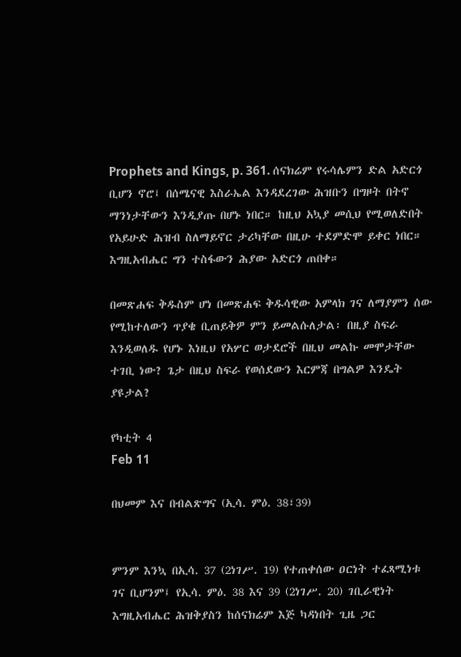Prophets and Kings, p. 361. ሰናክሬም የሩሳሌምን ድል አድርጎ ቢሆን ኖሮ፤ በሰሜናዊ እስራኤል እንዳደረገው ሕዝቡን በግዞት በትኖ ማንነታቸውን እንዲያጡ በሆኑ ነበር። ከዚህ አኳያ መሲህ የሚወለድበት የአይሁድ ሕዝብ ስለማይኖር ታሪካቸው በዚሁ ተደምድሞ ይቀር ነበር። እግዚአብሔር ግን ተስፋውን ሕያው አድርጎ ጠበቀ።

በመጽሐፍ ቅዱስም ሆነ በመጽሐፍ ቅዱሳዊው አምላክ ገና ለማያምን ሰው የሚከተለውን ጥያቄ ቢጠይቅዎ ምን ይመልሱለታል፡ በዚያ ስፍራ እንዲወለዱ የሆኑ እነዚህ የአሦር ወታደሮች በዚህ መልኩ መሞታቸው ተገቢ ነው? ጌታ በዚህ ስፍራ የወሰደውን እርምጃ በግልዎ እንዴት ያዩታል?

የካቲት 4
Feb 11

በህመም እና በብልጽግና (ኢሳ. ምዕ. 38፣39)


ምንም እንኳ በኢሳ. 37 (2ነገሥ. 19) የተጠቀሰው ዐርነት ተፈጻሚነቱ ገና ቢሆንም፤ የኢሳ. ምዕ. 38 እና 39 (2ነገሥ. 20) ገቢራዊነት እግዚአብሔር ሕዝቅያስን ከሰናክሬም እጅ ካዳነበት ጊዜ ጋር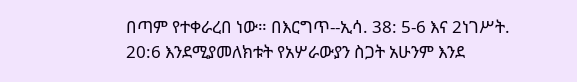በጣም የተቀራረበ ነው። በእርግጥ--ኢሳ. 38: 5-6 እና 2ነገሥት. 20:6 እንደሚያመለክቱት የአሦራውያን ስጋት አሁንም እንደ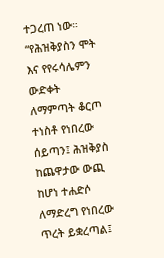ተጋረጠ ነው። “የሕዝቅያስን ሞት እና የየሩሳሌምን ውድቀት ለማምጣት ቆርጦ ተነስቶ የነበረው ሰይጣን፤ ሕዝቅያስ ከጨዋታው ውጪ ከሆነ ተሐድሶ ለማድረግ የነበረው ጥረት ይቋረጣል፤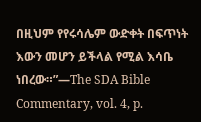በዚህም የየሩሳሌም ውድቀት በፍጥነት እውን መሆን ይችላል የሚል እሳቤ ነበረው።”—The SDA Bible Commentary, vol. 4, p.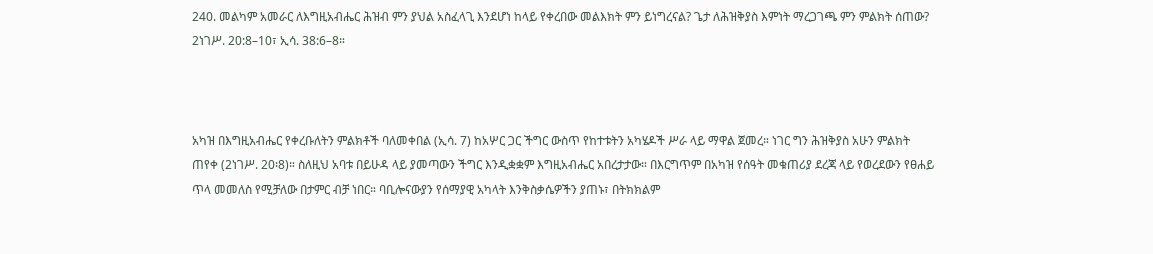240. መልካም አመራር ለእግዚአብሔር ሕዝብ ምን ያህል አስፈላጊ እንደሆነ ከላይ የቀረበው መልእክት ምን ይነግረናል? ጌታ ለሕዝቅያስ እምነት ማረጋገጫ ምን ምልክት ሰጠው? 2ነገሥ. 20:8–10፣ ኢሳ. 38:6–8።



አካዝ በእግዚአብሔር የቀረቡለትን ምልክቶች ባለመቀበል (ኢሳ. 7) ከአሦር ጋር ችግር ውስጥ የከተቱትን አካሄዶች ሥራ ላይ ማዋል ጀመረ። ነገር ግን ሕዝቅያስ አሁን ምልክት ጠየቀ (2ነገሥ. 20፡8)። ስለዚህ አባቱ በይሁዳ ላይ ያመጣውን ችግር እንዲቋቋም እግዚአብሔር አበረታታው። በእርግጥም በአካዝ የሰዓት መቁጠሪያ ደረጃ ላይ የወረደውን የፀሐይ ጥላ መመለስ የሚቻለው በታምር ብቻ ነበር። ባቢሎናውያን የሰማያዊ አካላት እንቅስቃሴዎችን ያጠኑ፣ በትክክልም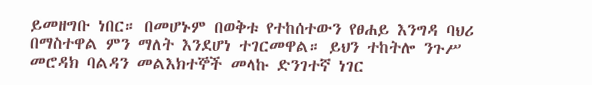ይመዘግቡ ነበር። በመሆኑም በወቅቱ የተከሰተውን የፀሐይ እንግዳ ባህሪ በማስተዋል ምን ማለት እንደሆነ ተገርመዋል። ይህን ተከትሎ ንጉሥ መሮዳክ ባልዳን መልእክተኞች መላኩ ድንገተኛ ነገር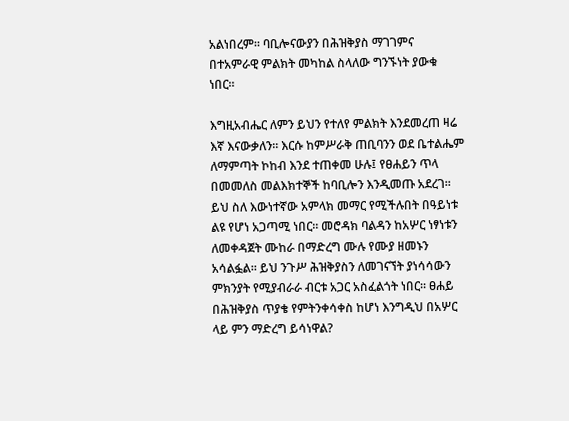አልነበረም። ባቢሎናውያን በሕዝቅያስ ማገገምና በተአምራዊ ምልክት መካከል ስላለው ግንኙነት ያውቁ ነበር።

እግዚአብሔር ለምን ይህን የተለየ ምልክት እንደመረጠ ዛሬ እኛ እናውቃለን። እርሱ ከምሥራቅ ጠቢባንን ወደ ቤተልሔም ለማምጣት ኮከብ እንደ ተጠቀመ ሁሉ፤ የፀሐይን ጥላ በመመለስ መልእክተኞች ከባቢሎን እንዲመጡ አደረገ። ይህ ስለ እውነተኛው አምላክ መማር የሚችሉበት በዓይነቱ ልዩ የሆነ አጋጣሚ ነበር። መሮዳክ ባልዳን ከአሦር ነፃነቱን ለመቀዳጀት ሙከራ በማድረግ ሙሉ የሙያ ዘመኑን አሳልፏል። ይህ ንጉሥ ሕዝቅያስን ለመገናኘት ያነሳሳውን ምክንያት የሚያብራራ ብርቱ አጋር አስፈልጎት ነበር። ፀሐይ በሕዝቅያስ ጥያቄ የምትንቀሳቀስ ከሆነ እንግዲህ በአሦር ላይ ምን ማድረግ ይሳነዋል?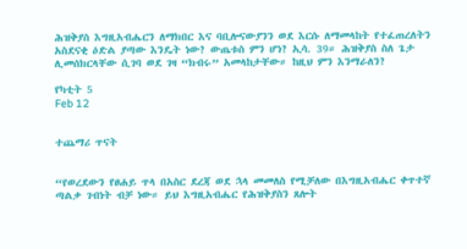ሕዝቅያስ እግዚአብሔርን ለማክበር እና ባቢሎናውያንን ወደ እርሱ ለማመላከት የተፈጠረለትን አስደናቂ ዕድል ያጣው እንዴት ነው? ውጤቱስ ምን ሆነ? ኢሳ. 39። ሕዝቅያስ ስለ ጌታ ሊመሰክርላቸው ሲገባ ወደ ገዛ “ክብሩ” አመላከታቸው። ከዚህ ምን እንማራለን?

የካቲት 5
Feb 12


ተጨማሪ ጥናት


“የወረደውን የፀሐይ ጥላ በአስር ደረጃ ወደ ኋላ መመለስ የሚቻለው በእግዚአብሔር ቀጥተኛ ጣልቃ ገብነት ብቻ ነው። ይህ እግዚአብሔር የሕዝቅያስን ጸሎት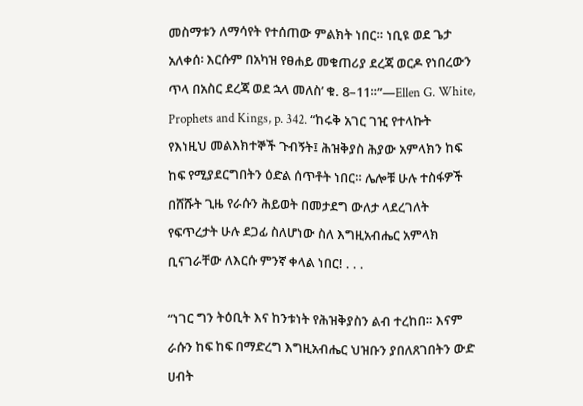መስማቱን ለማሳየት የተሰጠው ምልክት ነበር። ነቢዩ ወደ ጌታ አለቀሰ፡ እርሱም በአካዝ የፀሐይ መቁጠሪያ ደረጃ ወርዶ የነበረውን ጥላ በአስር ደረጃ ወደ ኋላ መለስ’ ቁ. 8–11።”—Ellen G. White, Prophets and Kings, p. 342. “ከሩቅ አገር ገዢ የተላኩት የእነዚህ መልእክተኞች ጉብኝት፤ ሕዝቅያስ ሕያው አምላክን ከፍ ከፍ የሚያደርግበትን ዕድል ሰጥቶት ነበር። ሌሎቹ ሁሉ ተስፋዎች በሸሹት ጊዜ የራሱን ሕይወት በመታደግ ውለታ ላደረገለት የፍጥረታት ሁሉ ደጋፊ ስለሆነው ስለ እግዚአብሔር አምላክ ቢናገራቸው ለእርሱ ምንኛ ቀላል ነበር! . . .

“ነገር ግን ትዕቢት እና ከንቱነት የሕዝቅያስን ልብ ተረከበ። እናም ራሱን ከፍ ከፍ በማድረግ እግዚአብሔር ህዝቡን ያበለጸገበትን ውድ ሀብት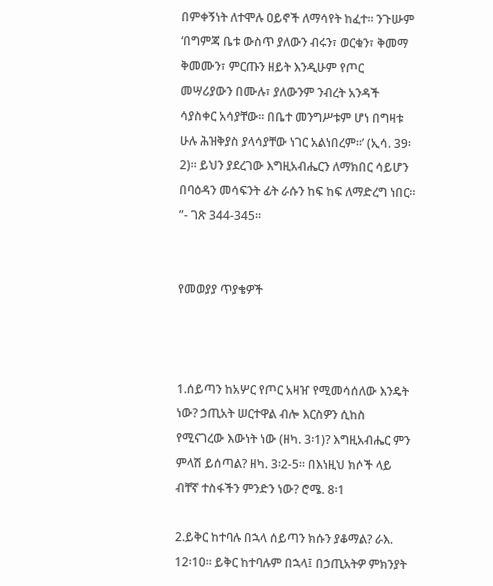በምቀኝነት ለተሞሉ ዐይኖች ለማሳየት ከፈተ። ንጉሡም ‘በግምጃ ቤቱ ውስጥ ያለውን ብሩን፣ ወርቁን፣ ቅመማ ቅመሙን፣ ምርጡን ዘይት እንዲሁም የጦር መሣሪያውን በሙሉ፣ ያለውንም ንብረት አንዳች ሳያስቀር አሳያቸው። በቤተ መንግሥቱም ሆነ በግዛቱ ሁሉ ሕዝቅያስ ያላሳያቸው ነገር አልነበረም።’ (ኢሳ. 39፡2)። ይህን ያደረገው እግዚአብሔርን ለማክበር ሳይሆን በባዕዳን መሳፍንት ፊት ራሱን ከፍ ከፍ ለማድረግ ነበር። ”- ገጽ 344-345።


የመወያያ ጥያቄዎች



1.ሰይጣን ከአሦር የጦር አዛዠ የሚመሳሰለው እንዴት ነው? ኃጢአት ሠርተዋል ብሎ እርስዎን ሲከስ የሚናገረው እውነት ነው (ዘካ. 3፡1)? እግዚአብሔር ምን ምላሽ ይሰጣል? ዘካ. 3፡2-5። በእነዚህ ክሶች ላይ ብቸኛ ተስፋችን ምንድን ነው? ሮሜ. 8፡1

2.ይቅር ከተባሉ በኋላ ሰይጣን ክሱን ያቆማል? ራእ. 12፡10። ይቅር ከተባሉም በኋላ፤ በኃጢአትዎ ምክንያት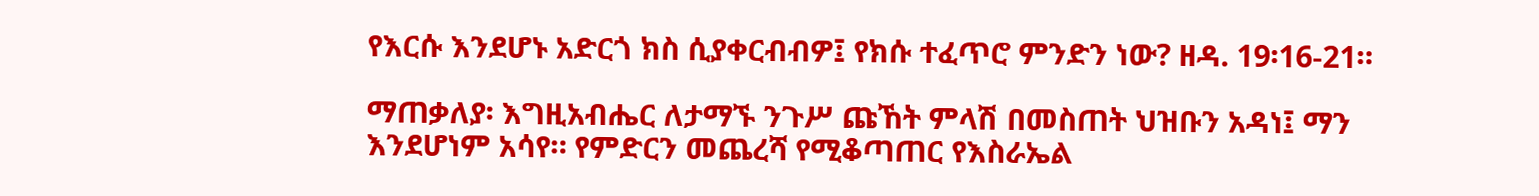የእርሱ እንደሆኑ አድርጎ ክስ ሲያቀርብብዎ፤ የክሱ ተፈጥሮ ምንድን ነው? ዘዳ. 19፡16-21።

ማጠቃለያ፡ እግዚአብሔር ለታማኙ ንጉሥ ጩኸት ምላሽ በመስጠት ህዝቡን አዳነ፤ ማን እንደሆነም አሳየ። የምድርን መጨረሻ የሚቆጣጠር የእስራኤል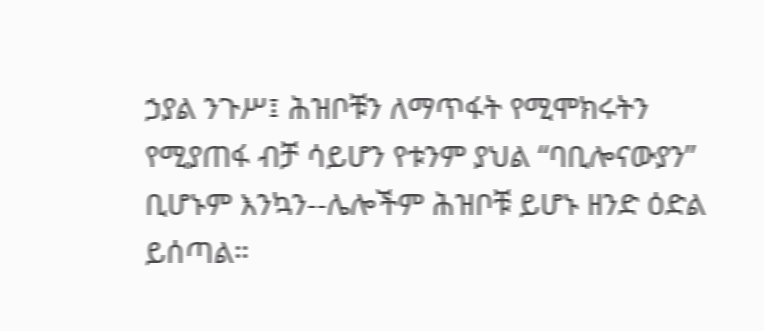ኃያል ንጉሥ፤ ሕዝቦቹን ለማጥፋት የሚሞክሩትን የሚያጠፋ ብቻ ሳይሆን የቱንም ያህል “ባቢሎናውያን” ቢሆኑም እንኳን--ሌሎችም ሕዝቦቹ ይሆኑ ዘንድ ዕድል ይሰጣል።